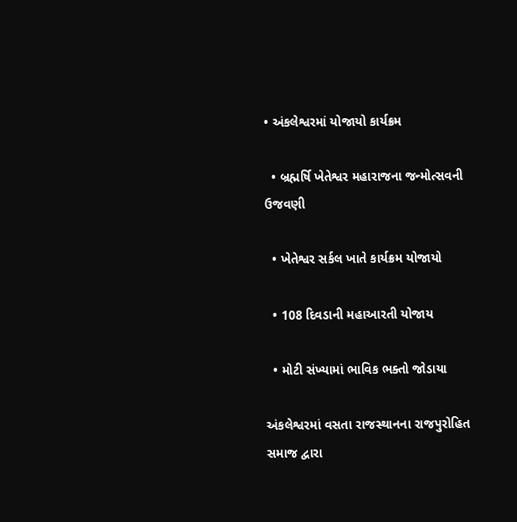• અંકલેશ્વરમાં યોજાયો કાર્યક્રમ

  • બ્રહ્મર્ષિ ખેતેશ્વર મહારાજના જન્મોત્સવની ઉજવણી

  • ખેતેશ્વર સર્કલ ખાતે કાર્યક્રમ યોજાયો

  • 108 દિવડાની મહાઆરતી યોજાય

  • મોટી સંખ્યામાં ભાવિક ભક્તો જોડાયા

અંકલેશ્વરમાં વસતા રાજસ્થાનના રાજપુરોહિત સમાજ દ્વારા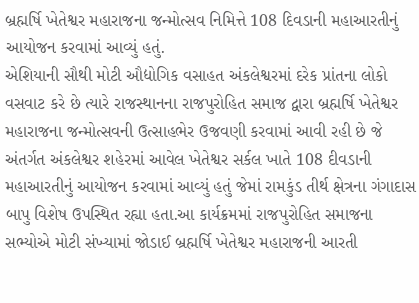બ્રહ્મર્ષિ ખેતેશ્વર મહારાજના જન્મોત્સવ નિમિત્તે 108 દિવડાની મહાઆરતીનું આયોજન કરવામાં આવ્યું હતું.
એશિયાની સૌથી મોટી ઔદ્યોગિક વસાહત અંકલેશ્વરમાં દરેક પ્રાંતના લોકો વસવાટ કરે છે ત્યારે રાજસ્થાનના રાજપુરોહિત સમાજ દ્વારા બ્રહ્મર્ષિ ખેતેશ્વર મહારાજના જન્મોત્સવની ઉત્સાહભેર ઉજવણી કરવામાં આવી રહી છે જે અંતર્ગત અંકલેશ્વર શહેરમાં આવેલ ખેતેશ્વર સર્કલ ખાતે 108 દીવડાની મહાઆરતીનું આયોજન કરવામાં આવ્યું હતું જેમાં રામકુંડ તીર્થ ક્ષેત્રના ગંગાદાસ બાપુ વિશેષ ઉપસ્થિત રહ્યા હતા.આ કાર્યક્રમમાં રાજપુરોહિત સમાજના સભ્યોએ મોટી સંખ્યામાં જોડાઈ બ્રહ્મર્ષિ ખેતેશ્વર મહારાજની આરતી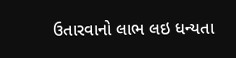ઉતારવાનો લાભ લઇ ધન્યતા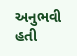અનુભવી હતી